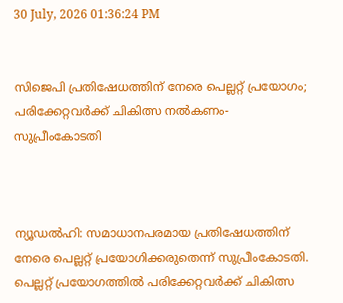30 July, 2026 01:36:24 PM


സിജെപി പ്രതിഷേധത്തിന് നേരെ പെല്ലറ്റ് പ്രയോഗം; പരിക്കേറ്റവർക്ക് ചികിത്സ നൽകണം- സുപ്രീംകോടതി



ന്യൂഡല്‍ഹി: സമാധാനപരമായ പ്രതിഷേധത്തിന് നേരെ പെല്ലറ്റ് പ്രയോഗിക്കരുതെന്ന് സുപ്രീംകോടതി. പെല്ലറ്റ് പ്രയോഗത്തില്‍ പരിക്കേറ്റവര്‍ക്ക് ചികിത്സ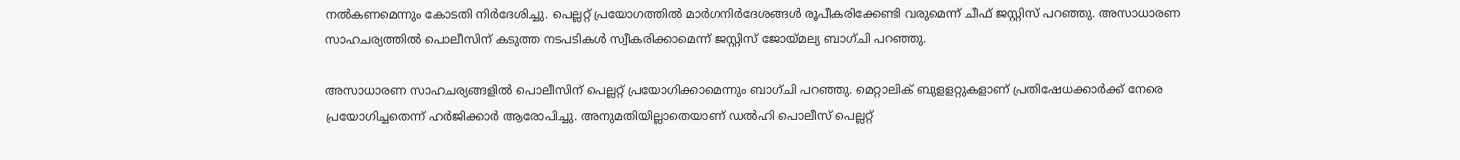നല്‍കണമെന്നും കോടതി നിര്‍ദേശിച്ചു. പെല്ലറ്റ് പ്രയോഗത്തില്‍ മാര്‍ഗനിര്‍ദേശങ്ങള്‍ രൂപീകരിക്കേണ്ടി വരുമെന്ന് ചീഫ് ജസ്റ്റിസ് പറഞ്ഞു. അസാധാരണ സാഹചര്യത്തില്‍ പൊലീസിന് കടുത്ത നടപടികള്‍ സ്വീകരിക്കാമെന്ന് ജസ്റ്റിസ് ജോയ്മല്യ ബാഗ്ചി പറഞ്ഞു.

അസാധാരണ സാഹചര്യങ്ങളില്‍ പൊലീസിന് പെല്ലറ്റ് പ്രയോഗിക്കാമെന്നും ബാഗ്ചി പറഞ്ഞു. മെറ്റാലിക് ബുളളറ്റുകളാണ് പ്രതിഷേധക്കാര്‍ക്ക് നേരെ പ്രയോഗിച്ചതെന്ന് ഹര്‍ജിക്കാര്‍ ആരോപിച്ചു. അനുമതിയില്ലാതെയാണ് ഡല്‍ഹി പൊലീസ് പെല്ലറ്റ്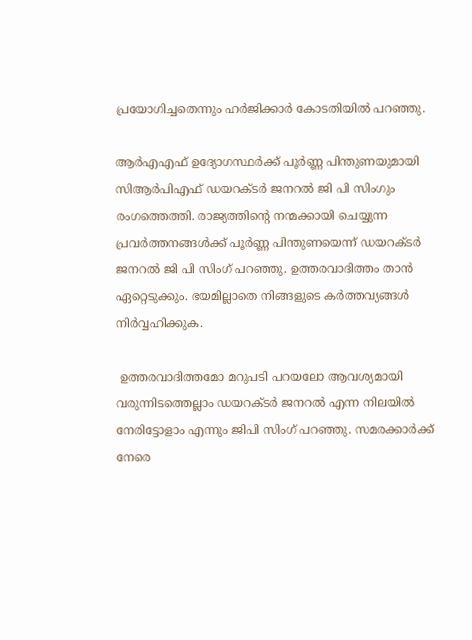പ്രയോഗിച്ചതെന്നും ഹര്‍ജിക്കാര്‍ കോടതിയില്‍ പറഞ്ഞു.

ആര്‍എഎഫ് ഉദ്യോഗസ്ഥര്‍ക്ക് പൂര്‍ണ്ണ പിന്തുണയുമായി സിആര്‍പിഎഫ് ഡയറക്ടര്‍ ജനറല്‍ ജി പി സിംഗും രംഗത്തെത്തി. രാജ്യത്തിന്റെ നന്മക്കായി ചെയ്യുന്ന പ്രവര്‍ത്തനങ്ങള്‍ക്ക് പൂര്‍ണ്ണ പിന്തുണയെന്ന് ഡയറക്ടര്‍ ജനറല്‍ ജി പി സിംഗ് പറഞ്ഞു. ഉത്തരവാദിത്തം താന്‍ ഏറ്റെടുക്കും. ഭയമില്ലാതെ നിങ്ങളുടെ കര്‍ത്തവ്യങ്ങള്‍ നിര്‍വ്വഹിക്കുക.

 ഉത്തരവാദിത്തമോ മറുപടി പറയലോ ആവശ്യമായി വരുന്നിടത്തെല്ലാം ഡയറക്ടര്‍ ജനറല്‍ എന്ന നിലയില്‍ നേരിട്ടോളാം എന്നും ജിപി സിംഗ് പറഞ്ഞു. സമരക്കാര്‍ക്ക് നേരെ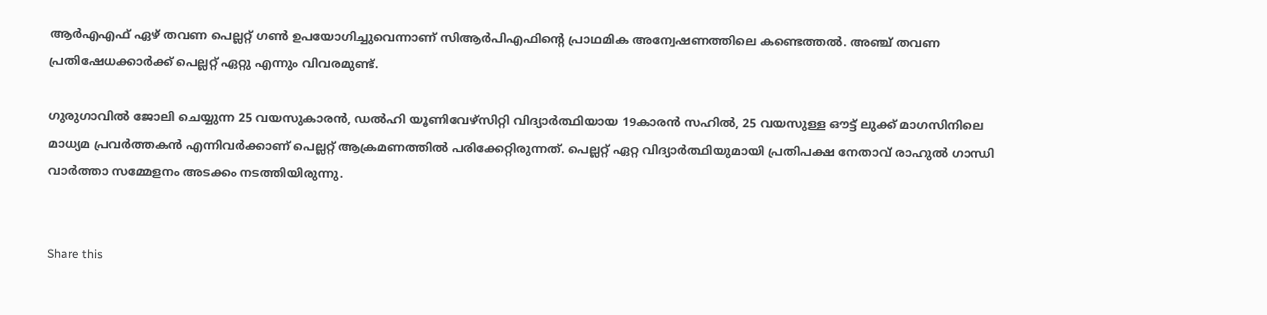ആര്‍എഎഫ് ഏഴ് തവണ പെല്ലറ്റ് ഗണ്‍ ഉപയോഗിച്ചുവെന്നാണ് സിആര്‍പിഎഫിന്റെ പ്രാഥമിക അന്വേഷണത്തിലെ കണ്ടെത്തല്‍. അഞ്ച് തവണ പ്രതിഷേധക്കാര്‍ക്ക് പെല്ലറ്റ് ഏറ്റു എന്നും വിവരമുണ്ട്.

ഗുരുഗാവില്‍ ജോലി ചെയ്യുന്ന 25 വയസുകാരന്‍, ഡല്‍ഹി യൂണിവേഴ്സിറ്റി വിദ്യാര്‍ത്ഥിയായ 19കാരന്‍ സഹില്‍, 25 വയസുള്ള ഔട്ട് ലുക്ക് മാഗസിനിലെ മാധ്യമ പ്രവര്‍ത്തകന്‍ എന്നിവര്‍ക്കാണ് പെല്ലറ്റ് ആക്രമണത്തില്‍ പരിക്കേറ്റിരുന്നത്. പെല്ലറ്റ് ഏറ്റ വിദ്യാര്‍ത്ഥിയുമായി പ്രതിപക്ഷ നേതാവ് രാഹുല്‍ ഗാന്ധി വാര്‍ത്താ സമ്മേളനം അടക്കം നടത്തിയിരുന്നു.


Share this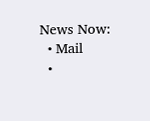News Now:
  • Mail
  •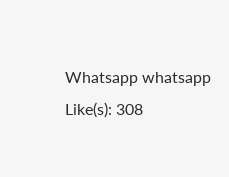Whatsapp whatsapp
Like(s): 308